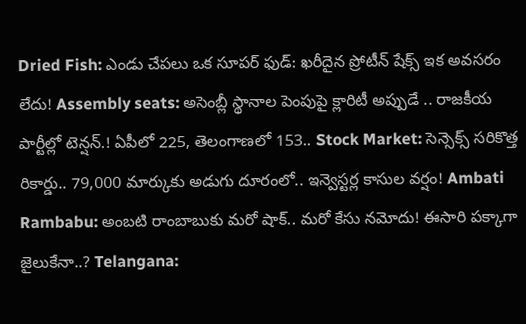Dried Fish: ఎండు చేపలు ఒక సూపర్ ఫుడ్: ఖరీదైన ప్రోటీన్ షేక్స్ ఇక అవసరం లేదు! Assembly seats: అసెంబ్లీ స్థానాల పెంపుపై క్లారిటీ అప్పుడే .. రాజకీయ పార్టీల్లో టెన్షన్.! ఏపీలో 225, తెలంగాణలో 153.. Stock Market: సెన్సెక్స్ సరికొత్త రికార్డు.. 79,000 మార్కుకు అడుగు దూరంలో.. ఇన్వెస్టర్ల కాసుల వర్షం! Ambati Rambabu: అంబటి రాంబాబుకు మరో షాక్.. మరో కేసు నమోదు! ఈసారి పక్కాగా జైలుకేనా..? Telangana: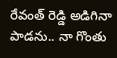రేవంత్ రెడ్డి అడిగినా పాడను.. నా గొంతు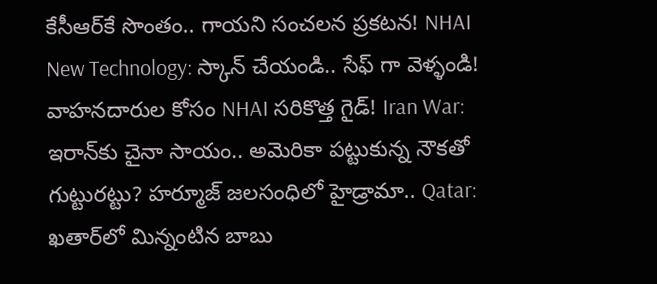కేసీఆర్‌కే సొంతం.. గాయని సంచలన ప్రకటన! NHAI New Technology: స్కాన్ చేయండి.. సేఫ్ గా వెళ్ళండి! వాహనదారుల కోసం NHAI సరికొత్త గైడ్! Iran War: ఇరాన్‌కు చైనా సాయం.. అమెరికా పట్టుకున్న నౌకతో గుట్టురట్టు? హర్మూజ్ జలసంధిలో హైడ్రామా.. Qatar: ఖతార్‌లో మిన్నంటిన బాబు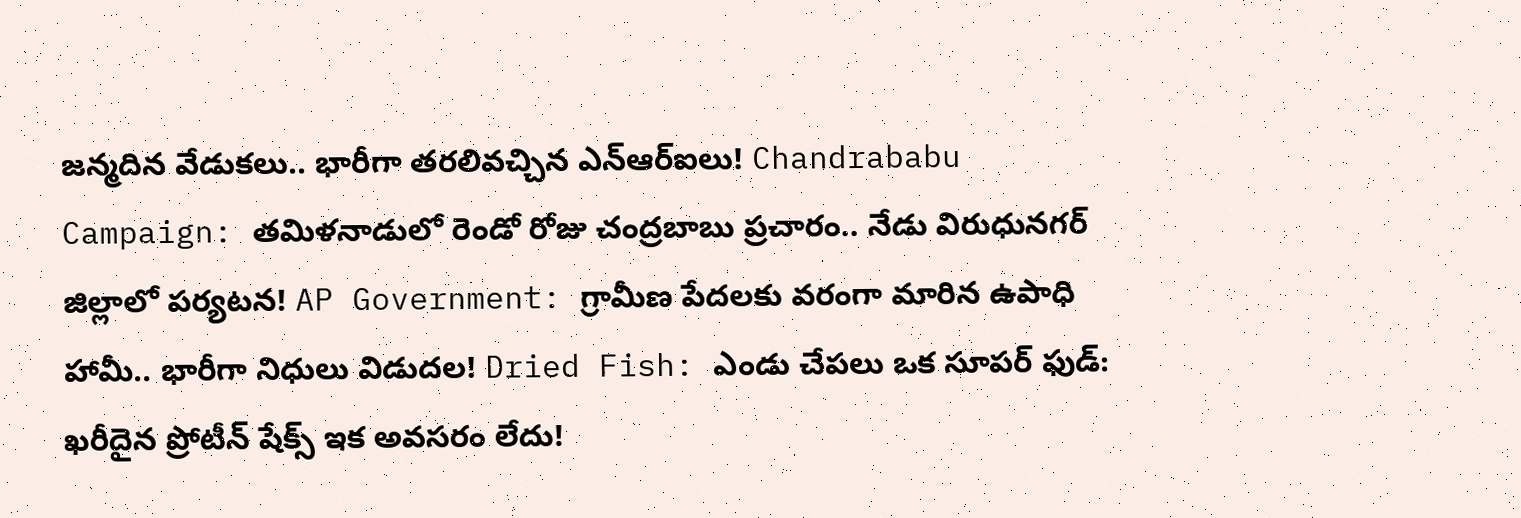జన్మదిన వేడుకలు.. భారీగా తరలివచ్చిన ఎన్‌ఆర్‌ఐలు! Chandrababu Campaign: తమిళనాడులో రెండో రోజు చంద్రబాబు ప్రచారం.. నేడు విరుధునగర్ జిల్లాలో పర్యటన! AP Government: గ్రామీణ పేదలకు వరంగా మారిన ఉపాధి హామీ.. భారీగా నిధులు విడుదల! Dried Fish: ఎండు చేపలు ఒక సూపర్ ఫుడ్: ఖరీదైన ప్రోటీన్ షేక్స్ ఇక అవసరం లేదు!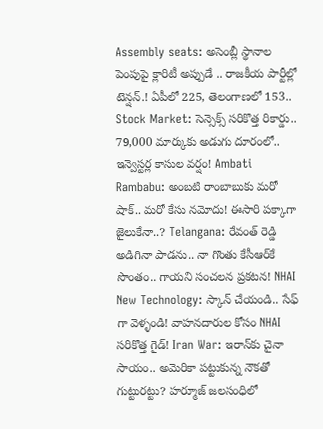Assembly seats: అసెంబ్లీ స్థానాల పెంపుపై క్లారిటీ అప్పుడే .. రాజకీయ పార్టీల్లో టెన్షన్.! ఏపీలో 225, తెలంగాణలో 153.. Stock Market: సెన్సెక్స్ సరికొత్త రికార్డు.. 79,000 మార్కుకు అడుగు దూరంలో.. ఇన్వెస్టర్ల కాసుల వర్షం! Ambati Rambabu: అంబటి రాంబాబుకు మరో షాక్.. మరో కేసు నమోదు! ఈసారి పక్కాగా జైలుకేనా..? Telangana: రేవంత్ రెడ్డి అడిగినా పాడను.. నా గొంతు కేసీఆర్‌కే సొంతం.. గాయని సంచలన ప్రకటన! NHAI New Technology: స్కాన్ చేయండి.. సేఫ్ గా వెళ్ళండి! వాహనదారుల కోసం NHAI సరికొత్త గైడ్! Iran War: ఇరాన్‌కు చైనా సాయం.. అమెరికా పట్టుకున్న నౌకతో గుట్టురట్టు? హర్మూజ్ జలసంధిలో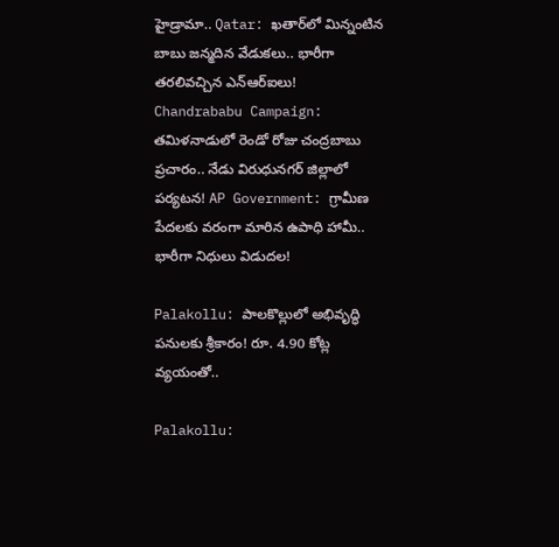హైడ్రామా.. Qatar: ఖతార్‌లో మిన్నంటిన బాబు జన్మదిన వేడుకలు.. భారీగా తరలివచ్చిన ఎన్‌ఆర్‌ఐలు! Chandrababu Campaign: తమిళనాడులో రెండో రోజు చంద్రబాబు ప్రచారం.. నేడు విరుధునగర్ జిల్లాలో పర్యటన! AP Government: గ్రామీణ పేదలకు వరంగా మారిన ఉపాధి హామీ.. భారీగా నిధులు విడుదల!

Palakollu: పాలకొల్లులో అభివృద్ధి పనులకు శ్రీకారం! రూ. 4.90 కోట్ల వ్యయంతో..

Palakollu: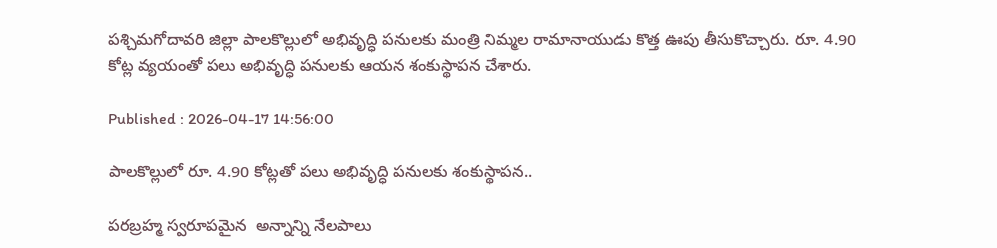పశ్చిమగోదావరి జిల్లా పాలకొల్లులో అభివృద్ధి పనులకు మంత్రి నిమ్మల రామానాయుడు కొత్త ఊపు తీసుకొచ్చారు. రూ. 4.90 కోట్ల వ్యయంతో పలు అభివృద్ధి పనులకు ఆయన శంకుస్థాపన చేశారు.

Published : 2026-04-17 14:56:00

పాలకొల్లులో రూ. 4.90 కోట్లతో పలు అభివృద్ధి పనులకు శంకుస్థాపన..

పరబ్రహ్మ స్వరూపమైన  అన్నాన్ని నేలపాలు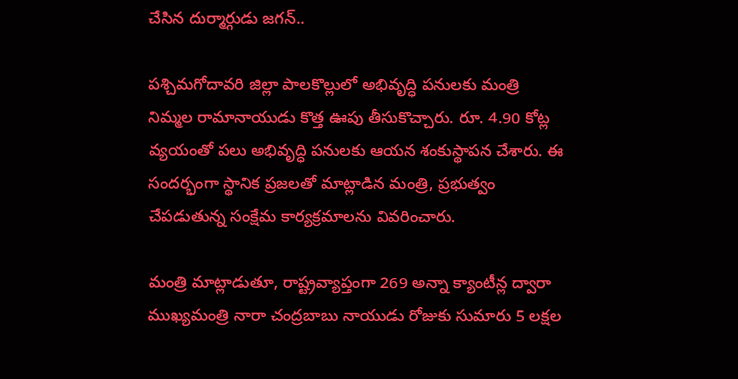చేసిన దుర్మార్గుడు జగన్..

పశ్చిమగోదావరి జిల్లా పాలకొల్లులో అభివృద్ధి పనులకు మంత్రి నిమ్మల రామానాయుడు కొత్త ఊపు తీసుకొచ్చారు. రూ. 4.90 కోట్ల వ్యయంతో పలు అభివృద్ధి పనులకు ఆయన శంకుస్థాపన చేశారు. ఈ సందర్భంగా స్థానిక ప్రజలతో మాట్లాడిన మంత్రి, ప్రభుత్వం చేపడుతున్న సంక్షేమ కార్యక్రమాలను వివరించారు.

మంత్రి మాట్లాడుతూ, రాష్ట్రవ్యాప్తంగా 269 అన్నా క్యాంటీన్ల ద్వారా ముఖ్యమంత్రి నారా చంద్రబాబు నాయుడు రోజుకు సుమారు 5 లక్షల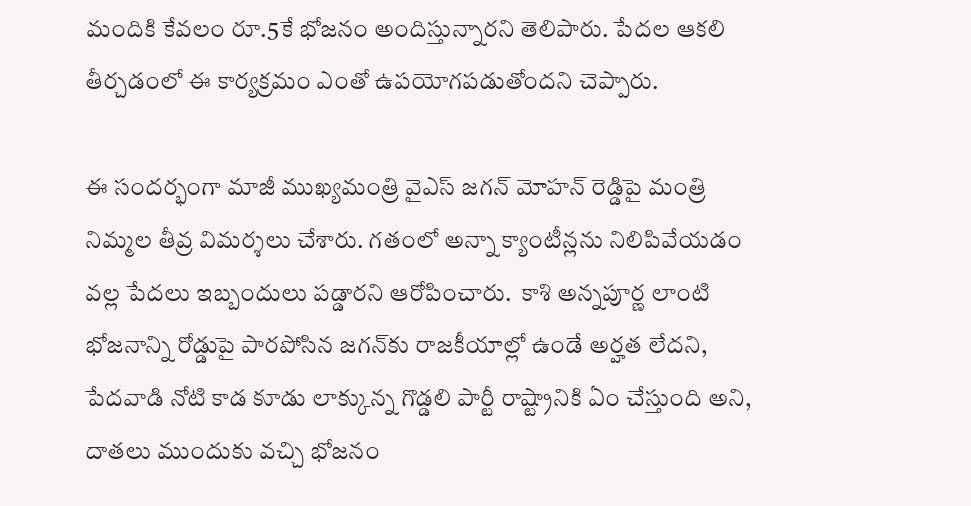మందికి కేవలం రూ.5కే భోజనం అందిస్తున్నారని తెలిపారు. పేదల ఆకలి తీర్చడంలో ఈ కార్యక్రమం ఎంతో ఉపయోగపడుతోందని చెప్పారు.

ఈ సందర్భంగా మాజీ ముఖ్యమంత్రి వైఎస్ జగన్ మోహన్ రెడ్డిపై మంత్రి నిమ్మల తీవ్ర విమర్శలు చేశారు. గతంలో అన్నా క్యాంటీన్లను నిలిపివేయడం వల్ల పేదలు ఇబ్బందులు పడ్డారని ఆరోపించారు.  కాశి అన్నపూర్ణ లాంటి భోజనాన్ని రోడ్డుపై పారపోసిన జగన్‌కు రాజకీయాల్లో ఉండే అర్హత లేదని,  పేదవాడి నోటి కాడ కూడు లాక్కున్న గొడ్డలి పార్టీ రాష్ట్రానికి ఏం చేస్తుంది అని, దాతలు ముందుకు వచ్చి భోజనం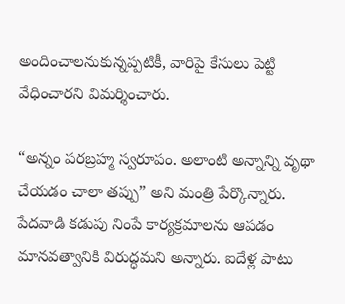అందించాలనుకున్నప్పటికీ, వారిపై కేసులు పెట్టి వేధించారని విమర్శించారు.

“అన్నం పరబ్రహ్మ స్వరూపం. అలాంటి అన్నాన్ని వృథా చేయడం చాలా తప్పు” అని మంత్రి పేర్కొన్నారు. పేదవాడి కడుపు నింపే కార్యక్రమాలను ఆపడం మానవత్వానికి విరుద్ధమని అన్నారు. ఐదేళ్ల పాటు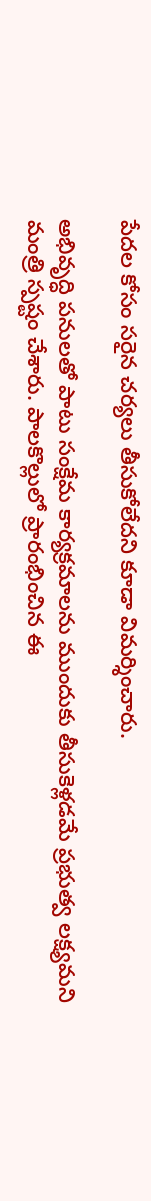పేదల కోసం సరైన చర్యలు తీసుకోలేదని కూడా విమర్శించారు.

అభివృద్ధి పనులతో పాటు సంక్షేమ కార్యక్రమాలను ముందుకు తీసుకెళ్లడమే ప్రభుత్వ లక్ష్యమని మంత్రి స్పష్టం చేశారు. పాలకొల్లులో ప్రారంభించిన ఈ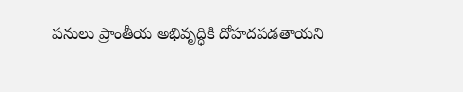పనులు ప్రాంతీయ అభివృద్ధికి దోహదపడతాయని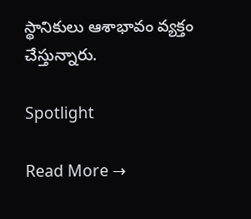స్థానికులు ఆశాభావం వ్యక్తం చేస్తున్నారు.

Spotlight

Read More →